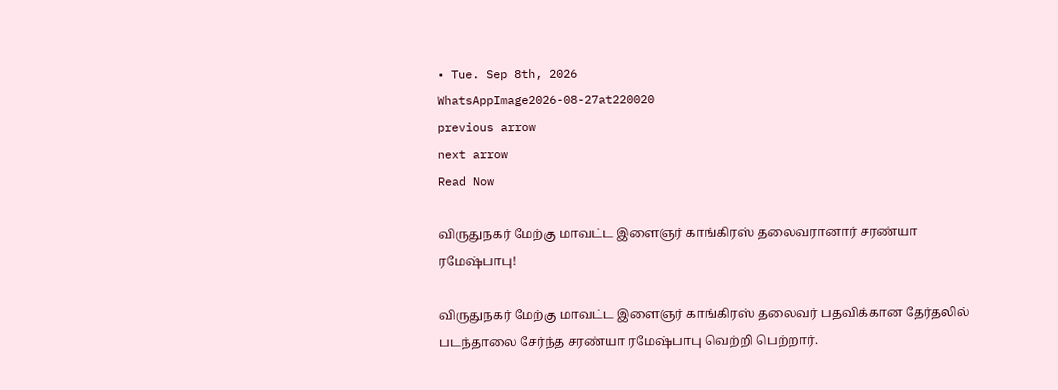• Tue. Sep 8th, 2026
WhatsAppImage2026-08-27at220020
previous arrow
next arrow
Read Now

விருதுநகர் மேற்கு மாவட்ட இளைஞர் காங்கிரஸ் தலைவரானார் சரண்யா ரமேஷ்பாபு!

விருதுநகர் மேற்கு மாவட்ட இளைஞர் காங்கிரஸ் தலைவர் பதவிக்கான தேர்தலில் படந்தாலை சேர்ந்த சரண்யா ரமேஷ்பாபு வெற்றி பெற்றார்.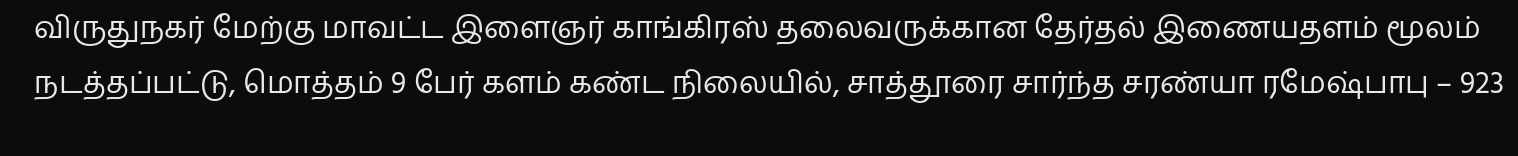விருதுநகர் மேற்கு மாவட்ட இளைஞர் காங்கிரஸ் தலைவருக்கான தேர்தல் இணையதளம் மூலம் நடத்தப்பட்டு, மொத்தம் 9 பேர் களம் கண்ட நிலையில், சாத்தூரை சார்ந்த சரண்யா ரமேஷ்பாபு – 923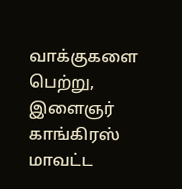வாக்குகளை பெற்று, இளைஞர் காங்கிரஸ் மாவட்ட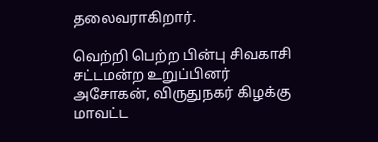தலைவராகிறார்.

வெற்றி பெற்ற பின்பு சிவகாசி சட்டமன்ற உறுப்பினர் அசோகன், விருதுநகர் கிழக்கு மாவட்ட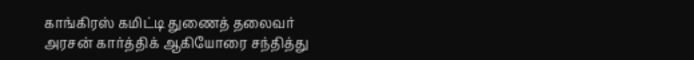காங்கிரஸ் கமிட்டி துணைத் தலைவர் அரசன் கார்த்திக் ஆகியோரை சந்தித்து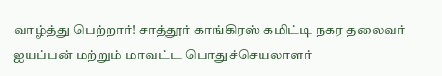வாழ்த்து பெற்றார்! சாத்தூர் காங்கிரஸ் கமிட்டி நகர தலைவர் ஐயப்பன் மற்றும் மாவட்ட பொதுச்செயலாளர்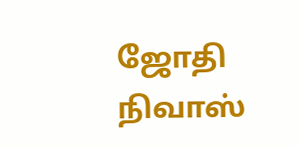ஜோதி நிவாஸ்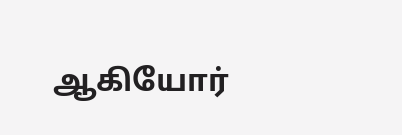ஆகியோர்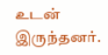உடன் இருந்தனர்.